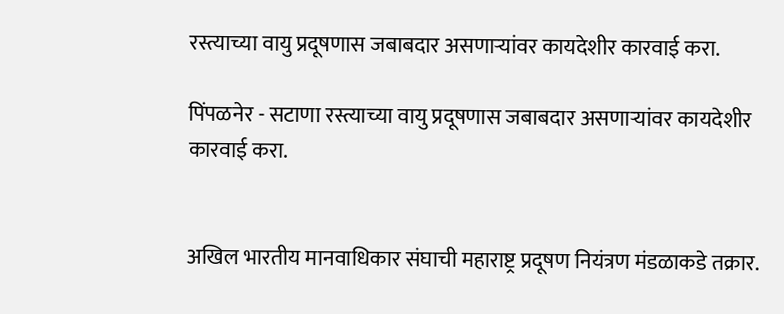रस्त्याच्या वायु प्रदूषणास जबाबदार असणाऱ्यांवर कायदेशीर कारवाई करा.

पिंपळनेर - सटाणा रस्त्याच्या वायु प्रदूषणास जबाबदार असणाऱ्यांवर कायदेशीर कारवाई करा.


अखिल भारतीय मानवाधिकार संघाची महाराष्ट्र प्रदूषण नियंत्रण मंडळाकडे तक्रार.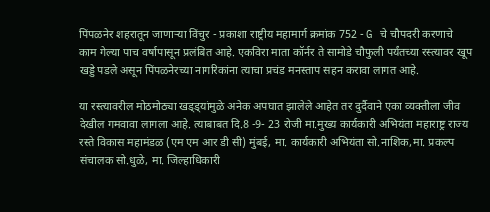पिंपळनेर शहरातून जाणाऱ्या विंचुर - प्रकाशा राष्ट्रीय महामार्ग क्रमांक 752 - G चे चौपदरी करणाचे काम गेल्या पाच वर्षापासून प्रलंबित आहे. एकविरा माता कॉर्नर ते सामोडे चौफुली पर्यंतच्या रस्त्यावर खूप खड्डे पडले असून पिंपळनेरच्या नागरिकांना त्याचा प्रचंड मनस्ताप सहन करावा लागत आहे.

या रस्त्यावरील मोठमोठ्या खड्ड्यांमुळे अनेक अपघात झालेले आहेत तर दुर्दैवाने एका व्यक्तीला जीव देखील गमवावा लागला आहे. त्याबाबत दि.8 -9- 23 रोजी मा.मुख्य कार्यकारी अभियंता महाराष्ट्र राज्य रस्ते विकास महामंडळ (एम एम आर डी सी) मुंबई, मा. कार्यकारी अभियंता सो.नाशिक,मा. प्रकल्प संचालक सो.धुळे, मा. जिल्हाधिकारी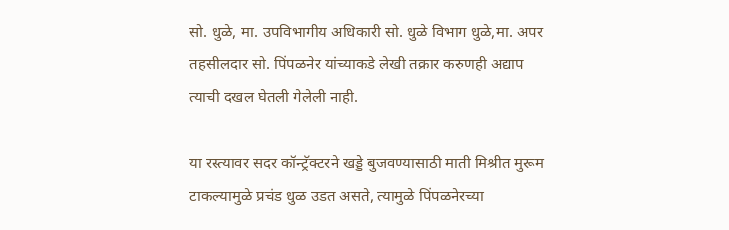सो. धुळे, मा. उपविभागीय अधिकारी सो. धुळे विभाग धुळे,मा. अपर तहसीलदार सो. पिंपळनेर यांच्याकडे लेखी तक्रार करुणही अद्याप त्याची दखल घेतली गेलेली नाही.

या रस्त्यावर सदर कॉन्ट्रॅक्टरने खड्डे बुजवण्यासाठी माती मिश्रीत मुरूम टाकल्यामुळे प्रचंड धुळ उडत असते, त्यामुळे पिंपळनेरच्या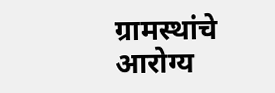ग्रामस्थांचे आरोग्य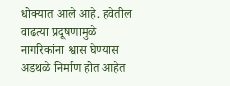धोक्यात आले आहे. हवेतील वाढत्या प्रदूषणामुळे नागरिकांना श्वास घेण्यास अडथळे निर्माण होत आहेत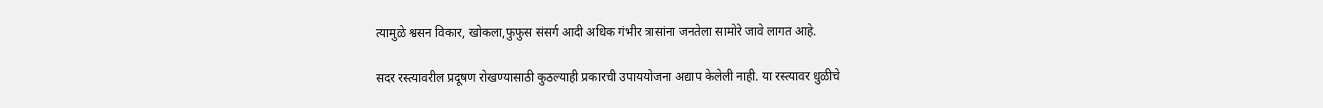त्यामुळे श्वसन विकार, खोकला,फुफुस संसर्ग आदी अधिक गंभीर त्रासांना जनतेला सामोरे जावे लागत आहे.

सदर रस्त्यावरील प्रदूषण रोखण्यासाठी कुठल्याही प्रकारची उपाययोजना अद्याप केलेली नाही. या रस्त्यावर धुळीचे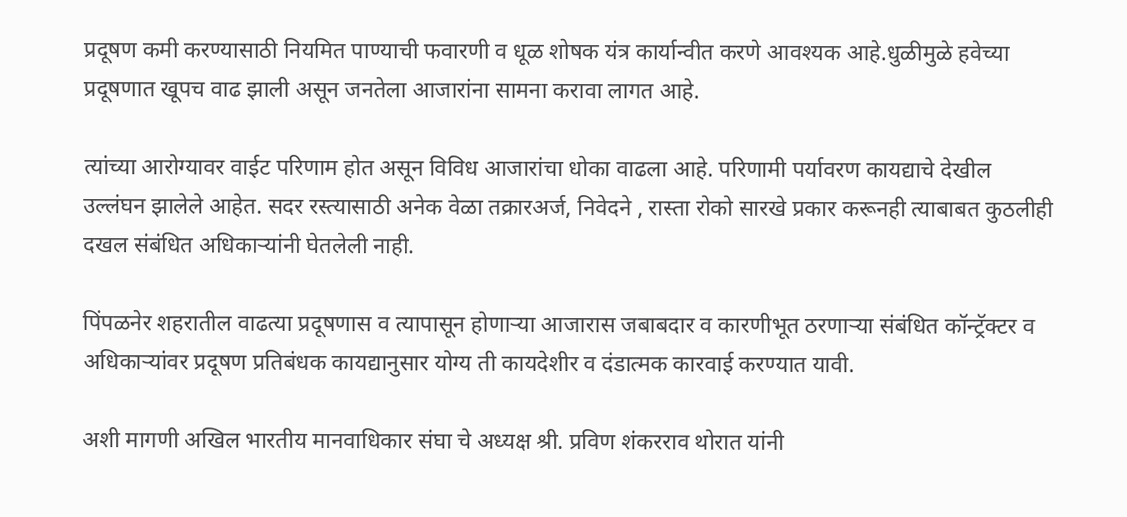प्रदूषण कमी करण्यासाठी नियमित पाण्याची फवारणी व धूळ शोषक यंत्र कार्यान्वीत करणे आवश्यक आहे.धुळीमुळे हवेच्या प्रदूषणात खूपच वाढ झाली असून जनतेला आजारांना सामना करावा लागत आहे.

त्यांच्या आरोग्यावर वाईट परिणाम होत असून विविध आजारांचा धोका वाढला आहे. परिणामी पर्यावरण कायद्याचे देखील उल्लंघन झालेले आहेत. सदर रस्त्यासाठी अनेक वेळा तक्रारअर्ज, निवेदने , रास्ता रोको सारखे प्रकार करूनही त्याबाबत कुठलीही दखल संबंधित अधिकाऱ्यांनी घेतलेली नाही.

पिंपळनेर शहरातील वाढत्या प्रदूषणास व त्यापासून होणाऱ्या आजारास जबाबदार व कारणीभूत ठरणाऱ्या संबंधित कॉन्ट्रॅक्टर व अधिकाऱ्यांवर प्रदूषण प्रतिबंधक कायद्यानुसार योग्य ती कायदेशीर व दंडात्मक कारवाई करण्यात यावी.

अशी मागणी अखिल भारतीय मानवाधिकार संघा चे अध्यक्ष श्री. प्रविण शंकरराव थोरात यांनी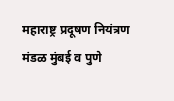महाराष्ट्र प्रदूषण नियंत्रण मंडळ मुंबई व पुणे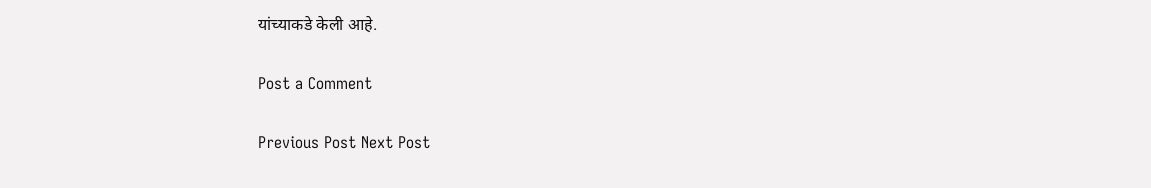यांच्याकडे केली आहे.

Post a Comment

Previous Post Next Post